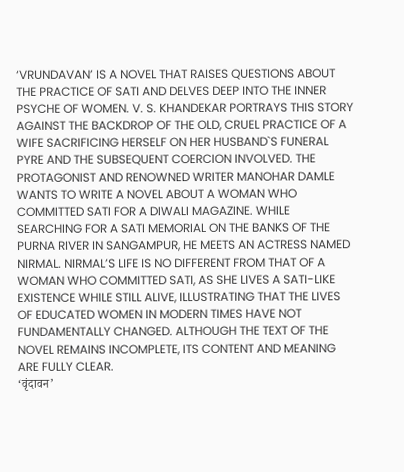‘VRUNDAVAN’ IS A NOVEL THAT RAISES QUESTIONS ABOUT THE PRACTICE OF SATI AND DELVES DEEP INTO THE INNER PSYCHE OF WOMEN. V. S. KHANDEKAR PORTRAYS THIS STORY AGAINST THE BACKDROP OF THE OLD, CRUEL PRACTICE OF A WIFE SACRIFICING HERSELF ON HER HUSBAND`S FUNERAL PYRE AND THE SUBSEQUENT COERCION INVOLVED. THE PROTAGONIST AND RENOWNED WRITER MANOHAR DAMLE WANTS TO WRITE A NOVEL ABOUT A WOMAN WHO COMMITTED SATI FOR A DIWALI MAGAZINE. WHILE SEARCHING FOR A SATI MEMORIAL ON THE BANKS OF THE PURNA RIVER IN SANGAMPUR, HE MEETS AN ACTRESS NAMED NIRMAL. NIRMAL’S LIFE IS NO DIFFERENT FROM THAT OF A WOMAN WHO COMMITTED SATI, AS SHE LIVES A SATI-LIKE EXISTENCE WHILE STILL ALIVE, ILLUSTRATING THAT THE LIVES OF EDUCATED WOMEN IN MODERN TIMES HAVE NOT FUNDAMENTALLY CHANGED. ALTHOUGH THE TEXT OF THE NOVEL REMAINS INCOMPLETE, ITS CONTENT AND MEANING ARE FULLY CLEAR.
‘वृंदावन’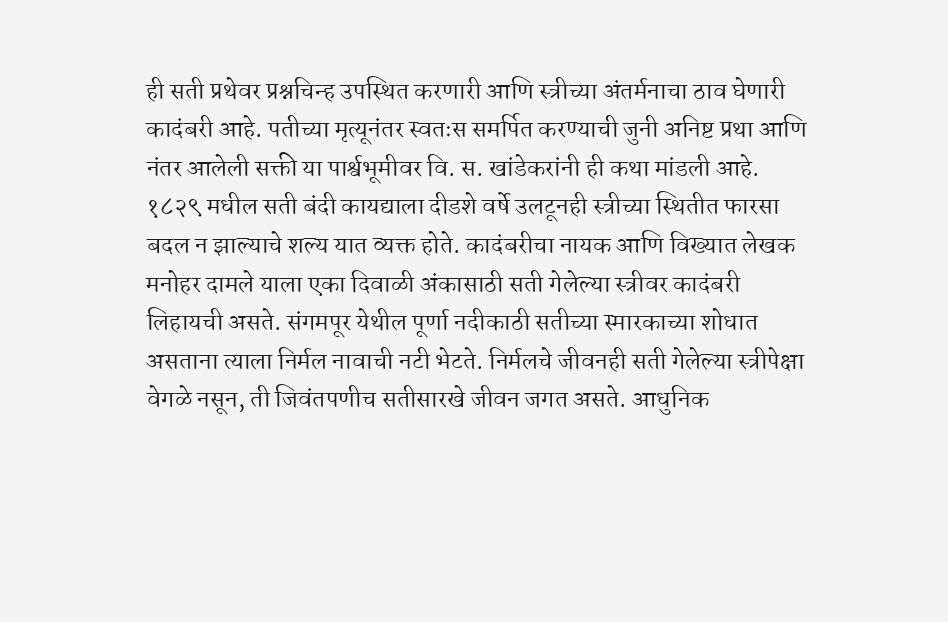ही सती प्रथेवर प्रश्नचिन्ह उपस्थित करणारी आणि स्त्रीच्या अंतर्मनाचा ठाव घेणारी कादंबरी आहे. पतीच्या मृत्यूनंतर स्वतःस समर्पित करण्याची जुनी अनिष्ट प्रथा आणि नंतर आलेली सक्ती या पार्श्वभूमीवर वि. स. खांडेकरांनी ही कथा मांडली आहे. १८२९ मधील सती बंदी कायद्याला दीडशे वर्षे उलटूनही स्त्रीच्या स्थितीत फारसा बदल न झाल्याचे शल्य यात व्यक्त होते. कादंबरीचा नायक आणि विख्यात लेखक मनोहर दामले याला एका दिवाळी अंकासाठी सती गेलेल्या स्त्रीवर कादंबरी लिहायची असते. संगमपूर येथील पूर्णा नदीकाठी सतीच्या स्मारकाच्या शोधात असताना त्याला निर्मल नावाची नटी भेटते. निर्मलचे जीवनही सती गेलेल्या स्त्रीपेक्षा वेगळे नसून, ती जिवंतपणीच सतीसारखे जीवन जगत असते. आधुनिक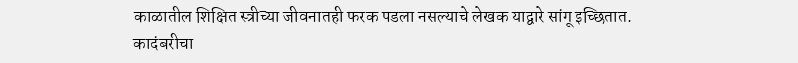काळातील शिक्षित स्त्रीच्या जीवनातही फरक पडला नसल्याचे लेखक याद्वारे सांगू इच्छितात. कादंबरीचा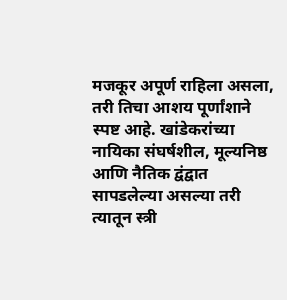मजकूर अपूर्ण राहिला असला, तरी तिचा आशय पूर्णांशाने स्पष्ट आहे. खांडेकरांच्या नायिका संघर्षशील, मूल्यनिष्ठ आणि नैतिक द्वंद्वात सापडलेल्या असल्या तरी त्यातून स्त्री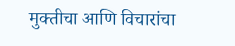मुक्तीचा आणि विचारांचा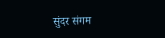सुंदर संगम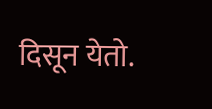दिसून येतो.